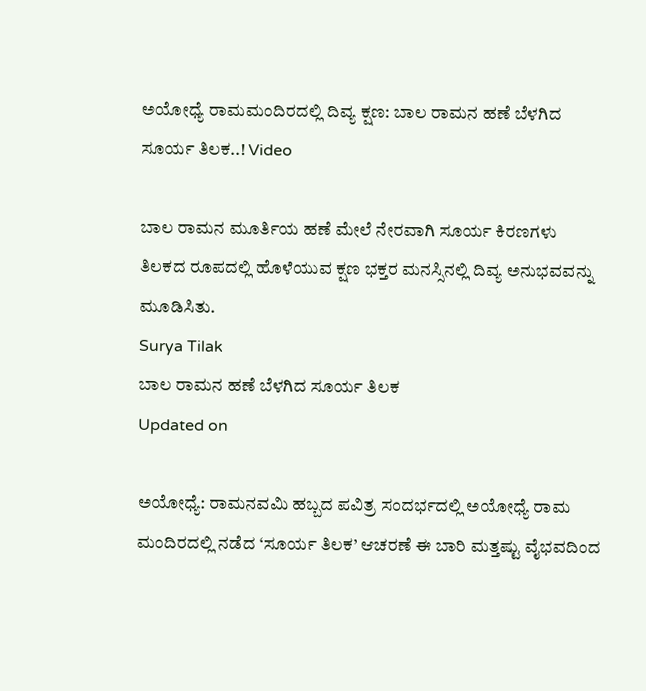ಅಯೋಧ್ಯೆ ರಾಮಮಂದಿರದಲ್ಲಿ ದಿವ್ಯ ಕ್ಷಣ: ಬಾಲ ರಾಮನ ಹಣೆ ಬೆಳಗಿದ ಸೂರ್ಯ ತಿಲಕ..! Video

ಬಾಲ ರಾಮನ ಮೂರ್ತಿಯ ಹಣೆ ಮೇಲೆ ನೇರವಾಗಿ ಸೂರ್ಯ ಕಿರಣಗಳು ತಿಲಕದ ರೂಪದಲ್ಲಿ ಹೊಳೆಯುವ ಕ್ಷಣ ಭಕ್ತರ ಮನಸ್ಸಿನಲ್ಲಿ ದಿವ್ಯ ಅನುಭವವನ್ನು ಮೂಡಿಸಿತು.
Surya Tilak
ಬಾಲ ರಾಮನ ಹಣೆ ಬೆಳಗಿದ ಸೂರ್ಯ ತಿಲಕ
Updated on

ಅಯೋಧ್ಯೆ: ರಾಮನವಮಿ ಹಬ್ಬದ ಪವಿತ್ರ ಸಂದರ್ಭದಲ್ಲಿ ಅಯೋಧ್ಯೆ ರಾಮ ಮಂದಿರದಲ್ಲಿ ನಡೆದ ‘ಸೂರ್ಯ ತಿಲಕ’ ಆಚರಣೆ ಈ ಬಾರಿ ಮತ್ತಷ್ಟು ವೈಭವದಿಂದ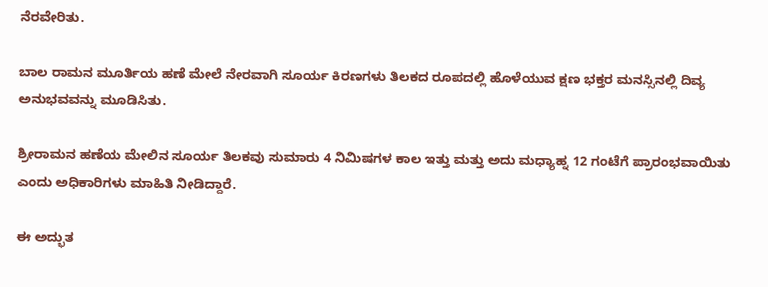ನೆರವೇರಿತು.

ಬಾಲ ರಾಮನ ಮೂರ್ತಿಯ ಹಣೆ ಮೇಲೆ ನೇರವಾಗಿ ಸೂರ್ಯ ಕಿರಣಗಳು ತಿಲಕದ ರೂಪದಲ್ಲಿ ಹೊಳೆಯುವ ಕ್ಷಣ ಭಕ್ತರ ಮನಸ್ಸಿನಲ್ಲಿ ದಿವ್ಯ ಅನುಭವವನ್ನು ಮೂಡಿಸಿತು.

ಶ್ರೀರಾಮನ ಹಣೆಯ ಮೇಲಿನ ಸೂರ್ಯ ತಿಲಕವು ಸುಮಾರು 4 ನಿಮಿಷಗಳ ಕಾಲ ಇತ್ತು ಮತ್ತು ಅದು ಮಧ್ಯಾಹ್ನ 12 ಗಂಟೆಗೆ ಪ್ರಾರಂಭವಾಯಿತು ಎಂದು ಅಧಿಕಾರಿಗಳು ಮಾಹಿತಿ ನೀಡಿದ್ದಾರೆ.

ಈ ಅದ್ಭುತ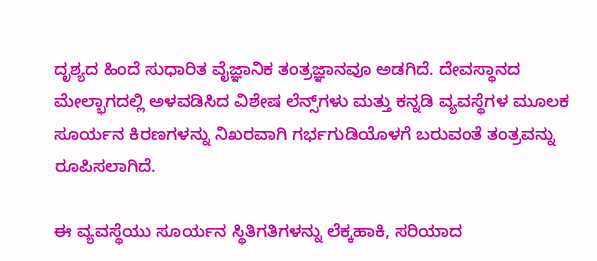ದೃಶ್ಯದ ಹಿಂದೆ ಸುಧಾರಿತ ವೈಜ್ಞಾನಿಕ ತಂತ್ರಜ್ಞಾನವೂ ಅಡಗಿದೆ. ದೇವಸ್ಥಾನದ ಮೇಲ್ಭಾಗದಲ್ಲಿ ಅಳವಡಿಸಿದ ವಿಶೇಷ ಲೆನ್ಸ್‌ಗಳು ಮತ್ತು ಕನ್ನಡಿ ವ್ಯವಸ್ಥೆಗಳ ಮೂಲಕ ಸೂರ್ಯನ ಕಿರಣಗಳನ್ನು ನಿಖರವಾಗಿ ಗರ್ಭಗುಡಿಯೊಳಗೆ ಬರುವಂತೆ ತಂತ್ರವನ್ನು ರೂಪಿಸಲಾಗಿದೆ.

ಈ ವ್ಯವಸ್ಥೆಯು ಸೂರ್ಯನ ಸ್ಥಿತಿಗತಿಗಳನ್ನು ಲೆಕ್ಕಹಾಕಿ, ಸರಿಯಾದ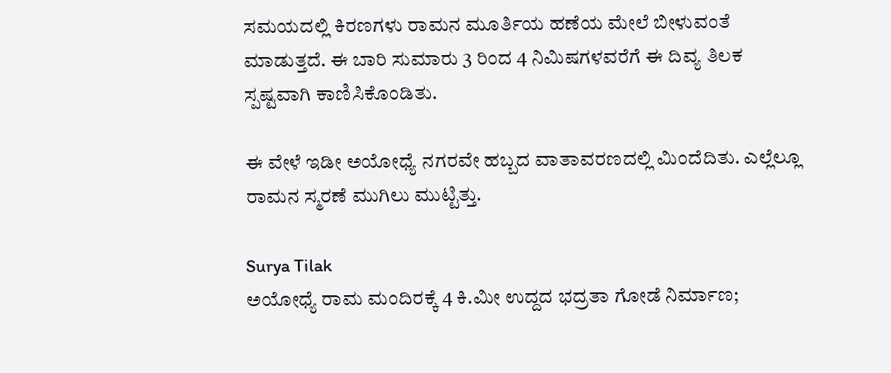ಸಮಯದಲ್ಲಿ ಕಿರಣಗಳು ರಾಮನ ಮೂರ್ತಿಯ ಹಣೆಯ ಮೇಲೆ ಬೀಳುವಂತೆ ಮಾಡುತ್ತದೆ. ಈ ಬಾರಿ ಸುಮಾರು 3 ರಿಂದ 4 ನಿಮಿಷಗಳವರೆಗೆ ಈ ದಿವ್ಯ ತಿಲಕ ಸ್ಪಷ್ಟವಾಗಿ ಕಾಣಿಸಿಕೊಂಡಿತು.

ಈ ವೇಳೆ ಇಡೀ ಅಯೋಧ್ಯೆ ನಗರವೇ ಹಬ್ಬದ ವಾತಾವರಣದಲ್ಲಿ ಮಿಂದೆದಿತು. ಎಲ್ಲೆಲ್ಲೂ ರಾಮನ ಸ್ಮರಣೆ ಮುಗಿಲು ಮುಟ್ಟಿತ್ತು.

Surya Tilak
ಅಯೋಧ್ಯೆ ರಾಮ ಮಂದಿರಕ್ಕೆ 4 ಕಿ.ಮೀ ಉದ್ದದ ಭದ್ರತಾ ಗೋಡೆ ನಿರ್ಮಾಣ;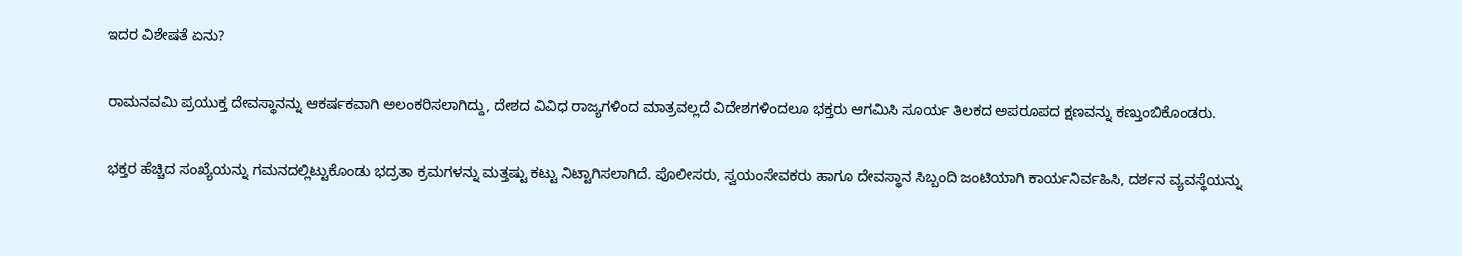ಇದರ ವಿಶೇಷತೆ ಏನು?

ರಾಮನವಮಿ ಪ್ರಯುಕ್ತ ದೇವಸ್ಥಾನನ್ನು ಆಕರ್ಷಕವಾಗಿ ಅಲಂಕರಿಸಲಾಗಿದ್ದು, ದೇಶದ ವಿವಿಧ ರಾಜ್ಯಗಳಿಂದ ಮಾತ್ರವಲ್ಲದೆ ವಿದೇಶಗಳಿಂದಲೂ ಭಕ್ತರು ಆಗಮಿಸಿ ಸೂರ್ಯ ತಿಲಕದ ಅಪರೂಪದ ಕ್ಷಣವನ್ನು ಕಣ್ತುಂಬಿಕೊಂಡರು.

ಭಕ್ತರ ಹೆಚ್ಚಿದ ಸಂಖ್ಯೆಯನ್ನು ಗಮನದಲ್ಲಿಟ್ಟುಕೊಂಡು ಭದ್ರತಾ ಕ್ರಮಗಳನ್ನು ಮತ್ತಷ್ಟು ಕಟ್ಟು ನಿಟ್ಟಾಗಿಸಲಾಗಿದೆ. ಪೊಲೀಸರು, ಸ್ವಯಂಸೇವಕರು ಹಾಗೂ ದೇವಸ್ಥಾನ ಸಿಬ್ಬಂದಿ ಜಂಟಿಯಾಗಿ ಕಾರ್ಯನಿರ್ವಹಿಸಿ, ದರ್ಶನ ವ್ಯವಸ್ಥೆಯನ್ನು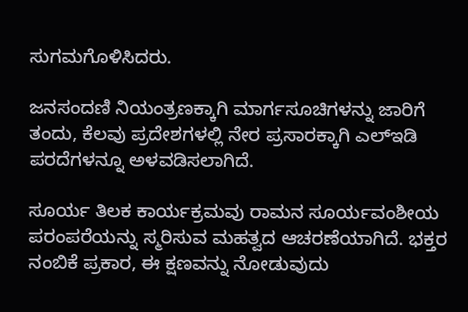ಸುಗಮಗೊಳಿಸಿದರು.

ಜನಸಂದಣಿ ನಿಯಂತ್ರಣಕ್ಕಾಗಿ ಮಾರ್ಗಸೂಚಿಗಳನ್ನು ಜಾರಿಗೆ ತಂದು, ಕೆಲವು ಪ್ರದೇಶಗಳಲ್ಲಿ ನೇರ ಪ್ರಸಾರಕ್ಕಾಗಿ ಎಲ್‌ಇಡಿ ಪರದೆಗಳನ್ನೂ ಅಳವಡಿಸಲಾಗಿದೆ.

ಸೂರ್ಯ ತಿಲಕ ಕಾರ್ಯಕ್ರಮವು ರಾಮನ ಸೂರ್ಯವಂಶೀಯ ಪರಂಪರೆಯನ್ನು ಸ್ಮರಿಸುವ ಮಹತ್ವದ ಆಚರಣೆಯಾಗಿದೆ. ಭಕ್ತರ ನಂಬಿಕೆ ಪ್ರಕಾರ, ಈ ಕ್ಷಣವನ್ನು ನೋಡುವುದು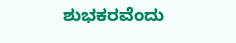ಶುಭಕರವೆಂದು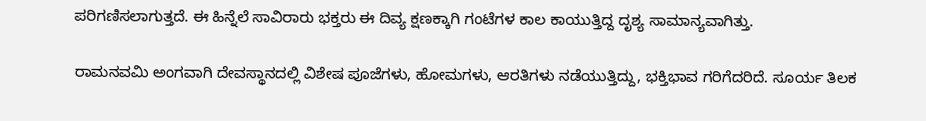ಪರಿಗಣಿಸಲಾಗುತ್ತದೆ. ಈ ಹಿನ್ನೆಲೆ ಸಾವಿರಾರು ಭಕ್ತರು ಈ ದಿವ್ಯ ಕ್ಷಣಕ್ಕಾಗಿ ಗಂಟೆಗಳ ಕಾಲ ಕಾಯುತ್ತಿದ್ದ ದೃಶ್ಯ ಸಾಮಾನ್ಯವಾಗಿತ್ತು.

ರಾಮನವಮಿ ಅಂಗವಾಗಿ ದೇವಸ್ಥಾನದಲ್ಲಿ ವಿಶೇಷ ಪೂಜೆಗಳು, ಹೋಮಗಳು, ಆರತಿಗಳು ನಡೆಯುತ್ತಿದ್ದು, ಭಕ್ತಿಭಾವ ಗರಿಗೆದರಿದೆ. ಸೂರ್ಯ ತಿಲಕ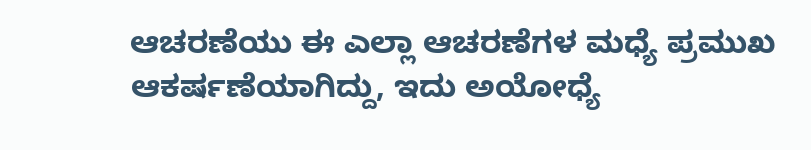ಆಚರಣೆಯು ಈ ಎಲ್ಲಾ ಆಚರಣೆಗಳ ಮಧ್ಯೆ ಪ್ರಮುಖ ಆಕರ್ಷಣೆಯಾಗಿದ್ದು, ಇದು ಅಯೋಧ್ಯೆ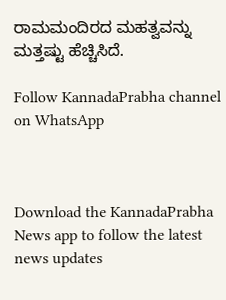ರಾಮಮಂದಿರದ ಮಹತ್ವವನ್ನು ಮತ್ತಷ್ಟು ಹೆಚ್ಚಿಸಿದೆ.

Follow KannadaPrabha channel on WhatsApp



Download the KannadaPrabha News app to follow the latest news updates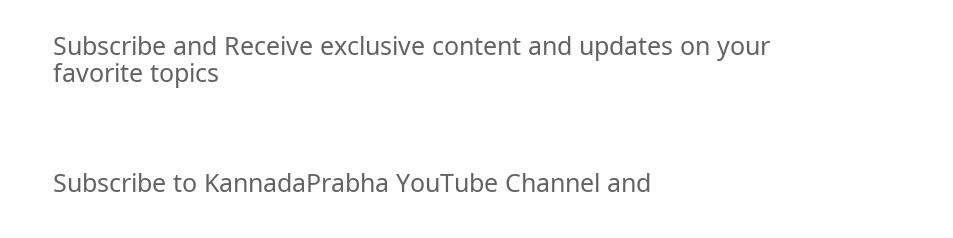Subscribe and Receive exclusive content and updates on your favorite topics



Subscribe to KannadaPrabha YouTube Channel and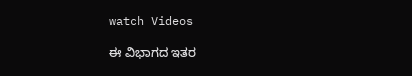watch Videos

ಈ ವಿಭಾಗದ ಇತರ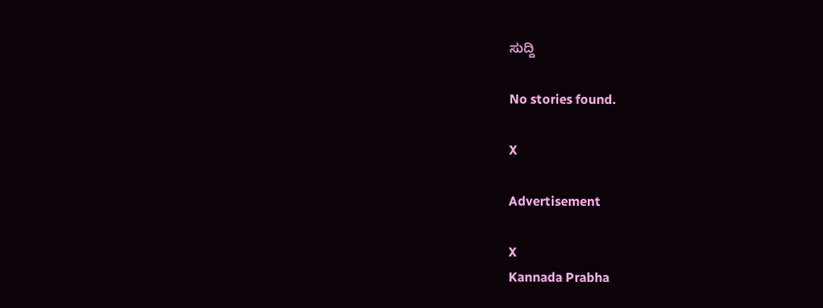ಸುದ್ದಿ

No stories found.

X

Advertisement

X
Kannada Prabha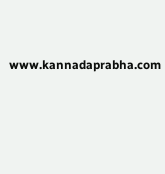www.kannadaprabha.com